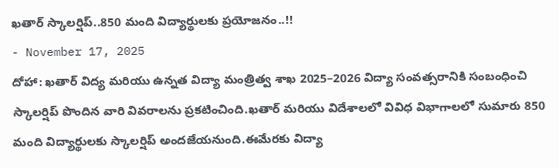ఖతార్ స్కాలర్షిప్..850 మంది విద్యార్థులకు ప్రయోజనం..!!
- November 17, 2025
దోహా: ఖతార్ విద్య మరియు ఉన్నత విద్యా మంత్రిత్వ శాఖ 2025–2026 విద్యా సంవత్సరానికి సంబంధించి స్కాలర్షిప్ పొందిన వారి వివరాలను ప్రకటించింది.ఖతార్ మరియు విదేశాలలో వివిధ విభాగాలలో సుమారు 850 మంది విద్యార్థులకు స్కాలర్షిప్ అందజేయనుంది.ఈమేరకు విద్యా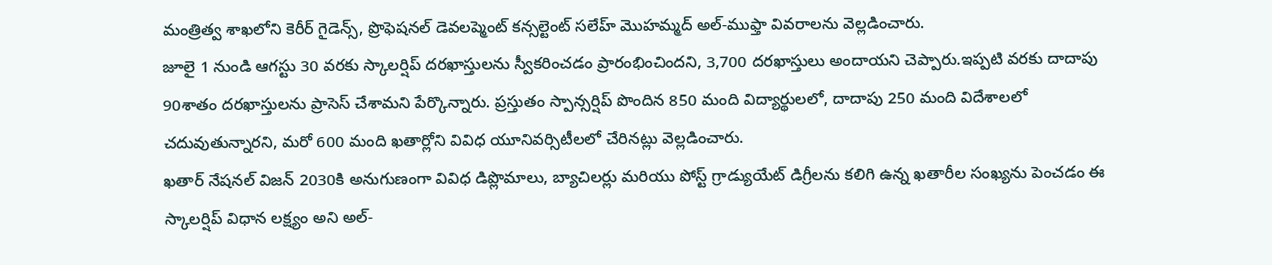మంత్రిత్వ శాఖలోని కెరీర్ గైడెన్స్, ప్రొఫెషనల్ డెవలప్మెంట్ కన్సల్టెంట్ సలేహ్ మొహమ్మద్ అల్-ముఫ్తా వివరాలను వెల్లడించారు.
జూలై 1 నుండి ఆగస్టు 30 వరకు స్కాలర్షిప్ దరఖాస్తులను స్వీకరించడం ప్రారంభించిందని, 3,700 దరఖాస్తులు అందాయని చెప్పారు.ఇప్పటి వరకు దాదాపు 90శాతం దరఖాస్తులను ప్రాసెస్ చేశామని పేర్కొన్నారు. ప్రస్తుతం స్పాన్సర్షిప్ పొందిన 850 మంది విద్యార్థులలో, దాదాపు 250 మంది విదేశాలలో చదువుతున్నారని, మరో 600 మంది ఖతార్లోని వివిధ యూనివర్సిటీలలో చేరినట్లు వెల్లడించారు.
ఖతార్ నేషనల్ విజన్ 2030కి అనుగుణంగా వివిధ డిప్లొమాలు, బ్యాచిలర్లు మరియు పోస్ట్ గ్రాడ్యుయేట్ డిగ్రీలను కలిగి ఉన్న ఖతారీల సంఖ్యను పెంచడం ఈ స్కాలర్షిప్ విధాన లక్ష్యం అని అల్-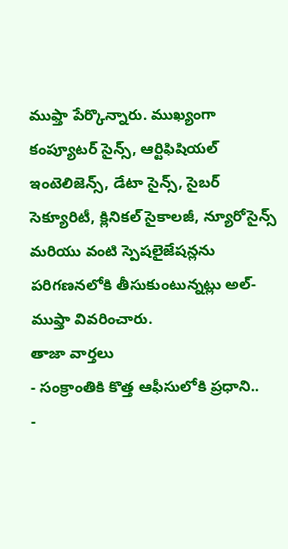ముఫ్తా పేర్కొన్నారు. ముఖ్యంగా కంప్యూటర్ సైన్స్, ఆర్టిఫిషియల్ ఇంటెలిజెన్స్, డేటా సైన్స్, సైబర్ సెక్యూరిటీ, క్లినికల్ సైకాలజీ, న్యూరోసైన్స్ మరియు వంటి స్పెషలైజేషన్లను పరిగణనలోకి తీసుకుంటున్నట్లు అల్-ముఫ్తా వివరించారు.
తాజా వార్తలు
- సంక్రాంతికి కొత్త ఆఫీసులోకి ప్రధాని..
-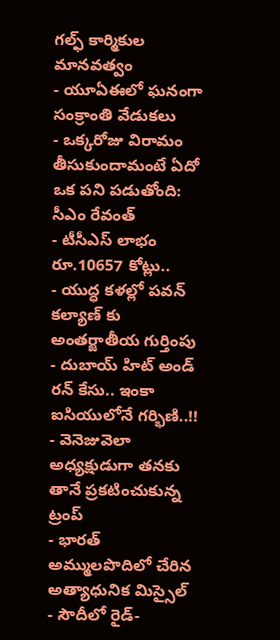గల్ఫ్ కార్మికుల మానవత్వం
- యూఏఈలో ఘనంగా సంక్రాంతి వేడుకలు
- ఒక్కరోజు విరామం తీసుకుందామంటే ఏదో ఒక పని పడుతోంది: సీఎం రేవంత్
- టీసీఎస్ లాభం రూ.10657 కోట్లు..
- యుద్ధ కళల్లో పవన్ కల్యాణ్ కు అంతర్జాతీయ గుర్తింపు
- దుబాయ్ హిట్ అండ్ రన్ కేసు.. ఇంకా ఐసియులోనే గర్భిణి..!!
- వెనెజువెలా అధ్యక్షుడుగా తనకు తానే ప్రకటించుకున్న ట్రంప్
- భారత్ అమ్ములపొదిలో చేరిన అత్యాధునిక మిస్సైల్
- సౌదీలో రైడ్-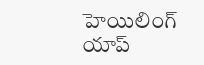హెయిలింగ్ యాప్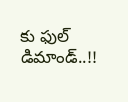కు ఫుల్ డిమాండ్..!!